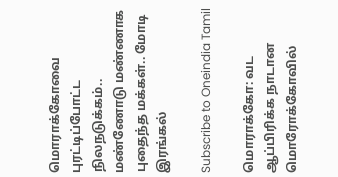மொராக்கோவை புரட்டிப்போட்ட நிலநடுக்கம்.. மண்ணோடு மண்ணாக புதைந்த மக்கள்.. மோடி இரங்கல்

Subscribe to Oneindia Tamil

மொராக்கோ: வட ஆப்பிரிக்க நாடான மொரோக்கோவில்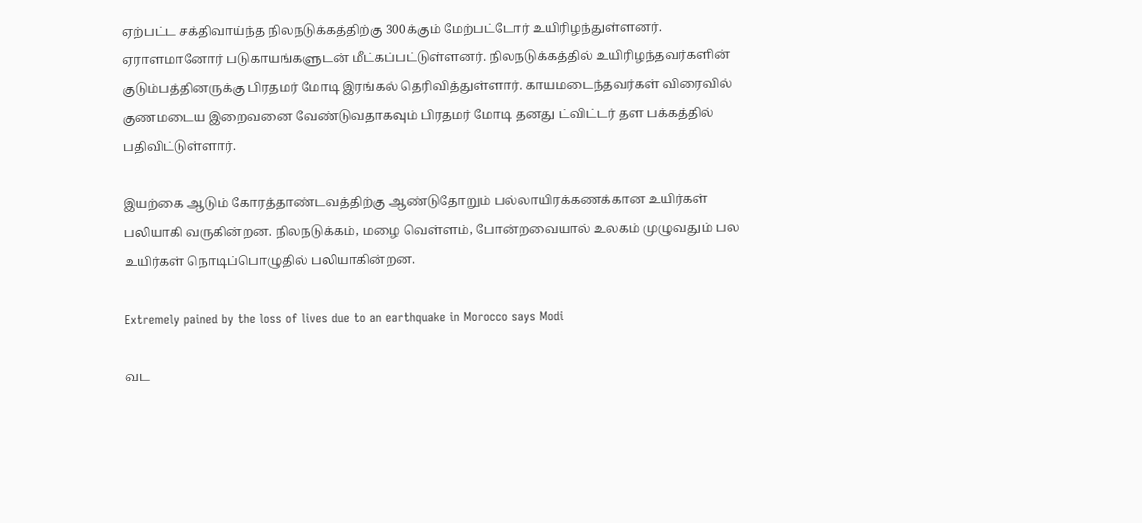ஏற்பட்ட சக்திவாய்ந்த நிலநடுக்கத்திற்கு 300க்கும் மேற்பட்டோர் உயிரிழந்துள்ளனர். ஏராளமானோர் படுகாயங்களுடன் மீட்கப்பட்டுள்ளனர். நிலநடுக்கத்தில் உயிரிழந்தவர்களின் குடும்பத்தினருக்கு பிரதமர் மோடி இரங்கல் தெரிவித்துள்ளார். காயமடைந்தவர்கள் விரைவில் குணமடைய இறைவனை வேண்டுவதாகவும் பிரதமர் மோடி தனது ட்விட்டர் தள பக்கத்தில் பதிவிட்டுள்ளார்.

இயற்கை ஆடும் கோரத்தாண்டவத்திற்கு ஆண்டுதோறும் பல்லாயிரக்கணக்கான உயிர்கள் பலியாகி வருகின்றன. நிலநடுக்கம், மழை வெள்ளம், போன்றவையால் உலகம் முழுவதும் பல உயிர்கள் நொடிப்பொழுதில் பலியாகின்றன.

Extremely pained by the loss of lives due to an earthquake in Morocco says Modi

வட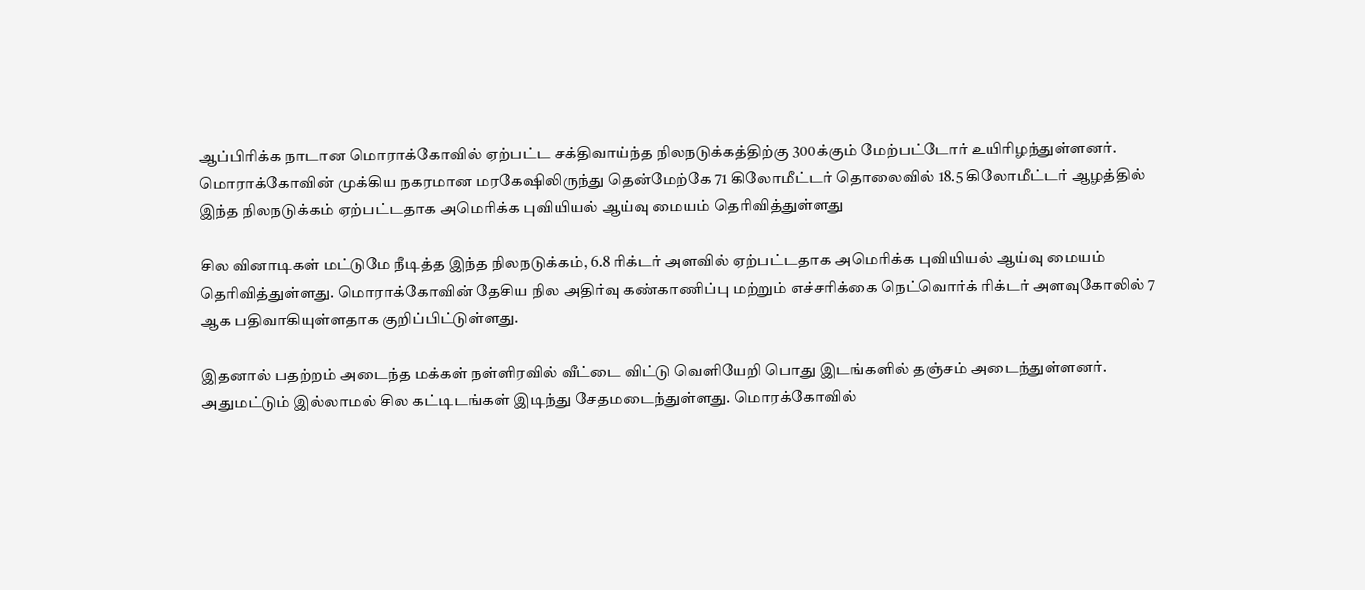ஆப்பிரிக்க நாடான மொராக்கோவில் ஏற்பட்ட சக்திவாய்ந்த நிலநடுக்கத்திற்கு 300க்கும் மேற்பட்டோர் உயிரிழந்துள்ளனர். மொராக்கோவின் முக்கிய நகரமான மரகேஷிலிருந்து தென்மேற்கே 71 கிலோமீட்டர் தொலைவில் 18.5 கிலோமீட்டர் ஆழத்தில் இந்த நிலநடுக்கம் ஏற்பட்டதாக அமெரிக்க புவியியல் ஆய்வு மையம் தெரிவித்துள்ளது

சில வினாடிகள் மட்டுமே நீடித்த இந்த நிலநடுக்கம், 6.8 ரிக்டர் அளவில் ஏற்பட்டதாக அமெரிக்க புவியியல் ஆய்வு மையம் தெரிவித்துள்ளது. மொராக்கோவின் தேசிய நில அதிர்வு கண்காணிப்பு மற்றும் எச்சரிக்கை நெட்வொர்க் ரிக்டர் அளவுகோலில் 7 ஆக பதிவாகியுள்ளதாக குறிப்பிட்டுள்ளது.

இதனால் பதற்றம் அடைந்த மக்கள் நள்ளிரவில் வீட்டை விட்டு வெளியேறி பொது இடங்களில் தஞ்சம் அடைந்துள்ளனர். அதுமட்டும் இல்லாமல் சில கட்டிடங்கள் இடிந்து சேதமடைந்துள்ளது. மொரக்கோவில்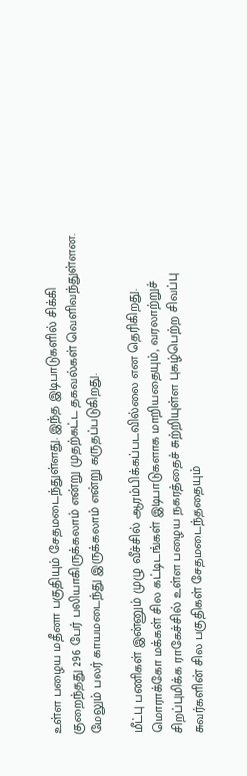உள்ள பழைய மதீனா பகுதியும் சேதமடைந்துள்ளது. இந்த இடிபாடுகளில் சிக்கி குறைந்தது 296 பேர் பலியாகிருக்கலாம் என்று முதற்கட்ட தகவல்கள் வெளிவந்துள்ளன. மேலும் பலர் காயமடைந்து இருக்கலாம் என்று கருதப்படுகிறது.

மீட்பு பணிகள் இன்னும் முழு வீச்சில் ஆரம்பிக்கப்படவில்லை என தெரிகிறது. மொராக்கோ மக்கள் சில கட்டிடங்கள் இடிபாடுகளாக மாறியதையும், வரலாற்றுச் சிறப்புமிக்க ராகேச்சில் உள்ள பழைய நகரத்தைச் சுற்றியுள்ள புகழ்பெற்ற சிவப்பு சுவர்களின் சில பகுதிகள் சேதமடைந்ததையும்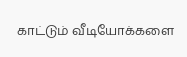காட்டும் வீடியோக்களை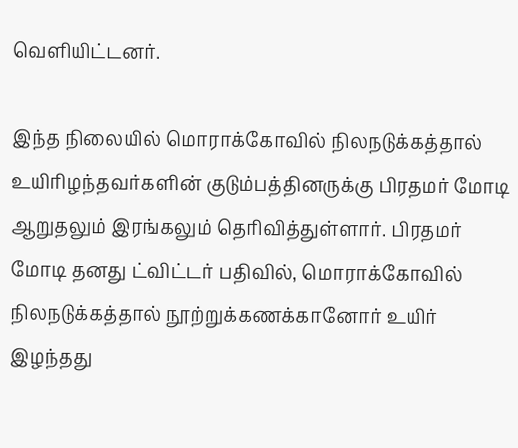வெளியிட்டனர்.

இந்த நிலையில் மொராக்கோவில் நிலநடுக்கத்தால் உயிரிழந்தவர்களின் குடும்பத்தினருக்கு பிரதமர் மோடி ஆறுதலும் இரங்கலும் தெரிவித்துள்ளார். பிரதமர் மோடி தனது ட்விட்டர் பதிவில், மொராக்கோவில் நிலநடுக்கத்தால் நூற்றுக்கணக்கானோர் உயிர் இழந்தது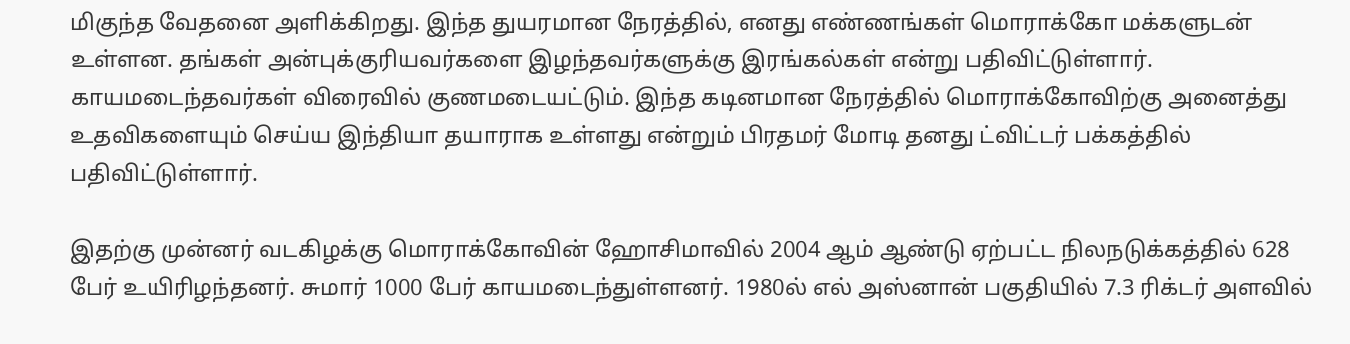மிகுந்த வேதனை அளிக்கிறது. இந்த துயரமான நேரத்தில், எனது எண்ணங்கள் மொராக்கோ மக்களுடன் உள்ளன. தங்கள் அன்புக்குரியவர்களை இழந்தவர்களுக்கு இரங்கல்கள் என்று பதிவிட்டுள்ளார். காயமடைந்தவர்கள் விரைவில் குணமடையட்டும். இந்த கடினமான நேரத்தில் மொராக்கோவிற்கு அனைத்து உதவிகளையும் செய்ய இந்தியா தயாராக உள்ளது என்றும் பிரதமர் மோடி தனது ட்விட்டர் பக்கத்தில் பதிவிட்டுள்ளார்.

இதற்கு முன்னர் வடகிழக்கு மொராக்கோவின் ஹோசிமாவில் 2004 ஆம் ஆண்டு ஏற்பட்ட நிலநடுக்கத்தில் 628 பேர் உயிரிழந்தனர். சுமார் 1000 பேர் காயமடைந்துள்ளனர். 1980ல் எல் அஸ்னான் பகுதியில் 7.3 ரிக்டர் அளவில்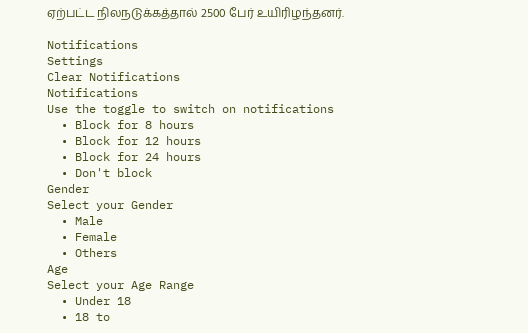ஏற்பட்ட நிலநடுக்கத்தால் 2500 பேர் உயிரிழந்தனர்.

Notifications
Settings
Clear Notifications
Notifications
Use the toggle to switch on notifications
  • Block for 8 hours
  • Block for 12 hours
  • Block for 24 hours
  • Don't block
Gender
Select your Gender
  • Male
  • Female
  • Others
Age
Select your Age Range
  • Under 18
  • 18 to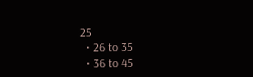25
  • 26 to 35
  • 36 to 45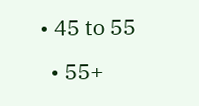• 45 to 55
  • 55+